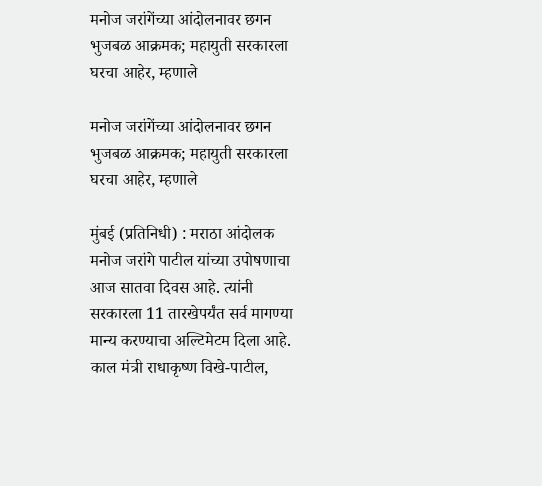मनोज जरांगेंच्या आंदोलनावर छगन भुजबळ आक्रमक; महायुती सरकारला घरचा आहेर, म्हणाले

मनोज जरांगेंच्या आंदोलनावर छगन भुजबळ आक्रमक; महायुती सरकारला घरचा आहेर, म्हणाले

मुंबई (प्रतिनिधी) : मराठा आंदोलक मनोज जरांगे पाटील यांच्या उपोषणाचा आज सातवा दिवस आहे. त्यांनी सरकारला 11 तारखेपर्यंत सर्व मागण्या मान्य करण्याचा अल्टिमेटम दिला आहे. काल मंत्री राधाकृष्ण विखे-पाटील,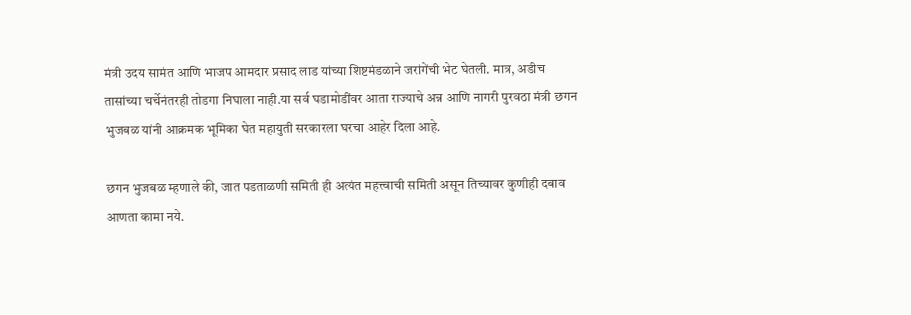मंत्री उदय सामंत आणि भाजप आमदार प्रसाद लाड यांच्या शिष्टमंडळाने जरांगेंची भेट घेतली. मात्र, अडीच तासांच्या चर्चेनंतरही तोडगा निघाला नाही.या सर्व घडामोडींवर आता राज्याचे अन्न आणि नागरी पुरवठा मंत्री छगन भुजबळ यांनी आक्रमक भूमिका घेत महायुती सरकारला घरचा आहेर दिला आहे.

छगन भुजबळ म्हणाले की, जात पडताळणी समिती ही अत्यंत महत्त्वाची समिती असून तिच्यावर कुणीही दबाव आणता कामा नये.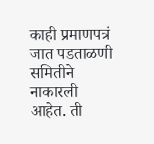काही प्रमाणपत्रं जात पडताळणी समितीने नाकारली आहेत. ती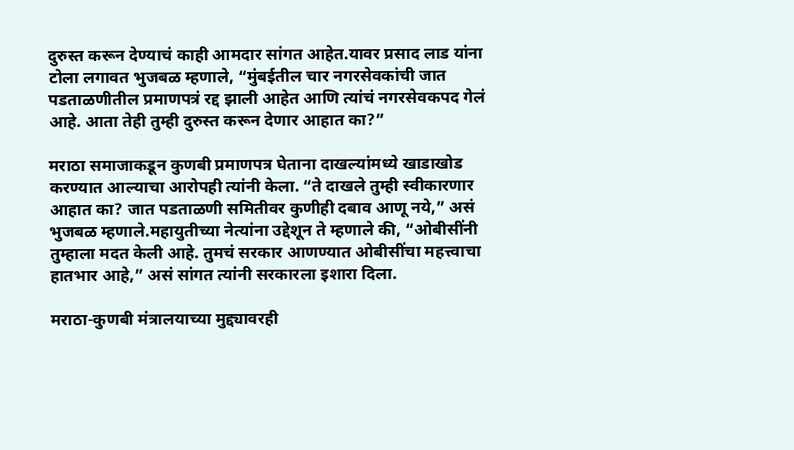दुरुस्त करून देण्याचं काही आमदार सांगत आहेत.यावर प्रसाद लाड यांना टोला लगावत भुजबळ म्हणाले, “मुंबईतील चार नगरसेवकांची जात पडताळणीतील प्रमाणपत्रं रद्द झाली आहेत आणि त्यांचं नगरसेवकपद गेलं आहे. आता तेही तुम्ही दुरुस्त करून देणार आहात का?”

मराठा समाजाकडून कुणबी प्रमाणपत्र घेताना दाखल्यांमध्ये खाडाखोड करण्यात आल्याचा आरोपही त्यांनी केला. “ते दाखले तुम्ही स्वीकारणार आहात का? जात पडताळणी समितीवर कुणीही दबाव आणू नये,” असं भुजबळ म्हणाले.महायुतीच्या नेत्यांना उद्देशून ते म्हणाले की, “ओबीसींनी तुम्हाला मदत केली आहे. तुमचं सरकार आणण्यात ओबीसींचा महत्त्वाचा हातभार आहे,” असं सांगत त्यांनी सरकारला इशारा दिला.

मराठा-कुणबी मंत्रालयाच्या मुद्द्यावरही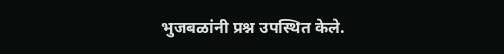भुजबळांनी प्रश्न उपस्थित केले.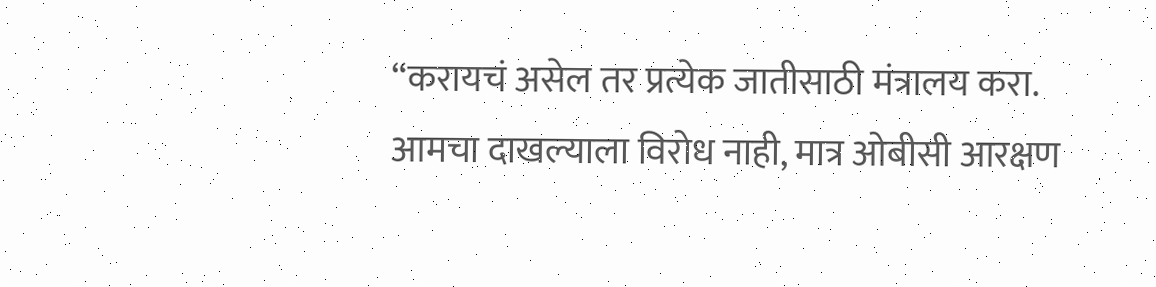“करायचं असेल तर प्रत्येक जातीसाठी मंत्रालय करा. आमचा दाखल्याला विरोध नाही, मात्र ओबीसी आरक्षण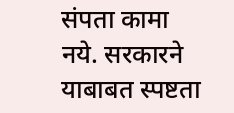संपता कामा नये. सरकारने याबाबत स्पष्टता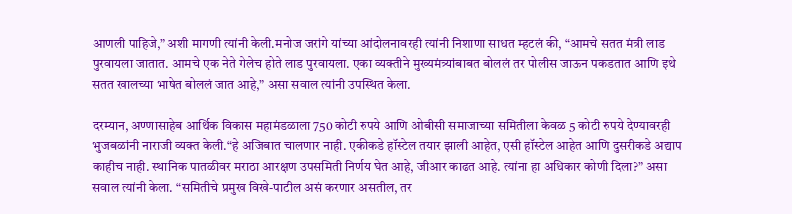आणली पाहिजे,” अशी मागणी त्यांनी केली.मनोज जरांगे यांच्या आंदोलनावरही त्यांनी निशाणा साधत म्हटलं की, “आमचे सतत मंत्री लाड पुरवायला जातात. आमचे एक नेते गेलेच होते लाड पुरवायला. एका व्यक्तीने मुख्यमंत्र्यांबाबत बोललं तर पोलीस जाऊन पकडतात आणि इथे सतत खालच्या भाषेत बोललं जात आहे,” असा सवाल त्यांनी उपस्थित केला.

दरम्यान, अण्णासाहेब आर्थिक विकास महामंडळाला 750 कोटी रुपये आणि ओबीसी समाजाच्या समितीला केवळ 5 कोटी रुपये देण्यावरही भुजबळांनी नाराजी व्यक्त केली.“हे अजिबात चालणार नाही. एकीकडे हॉस्टेल तयार झाली आहेत, एसी हॉस्टेल आहेत आणि दुसरीकडे अद्याप काहीच नाही. स्थानिक पातळीवर मराठा आरक्षण उपसमिती निर्णय घेत आहे, जीआर काढत आहे. त्यांना हा अधिकार कोणी दिला?” असा सवाल त्यांनी केला. “समितीचे प्रमुख विखे-पाटील असं करणार असतील, तर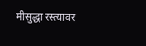मीसुद्धा रस्त्यावर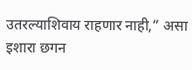उतरल्याशिवाय राहणार नाही,” असा इशारा छगन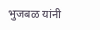भुजबळ यांनी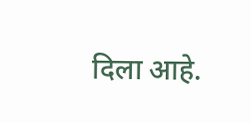दिला आहे.